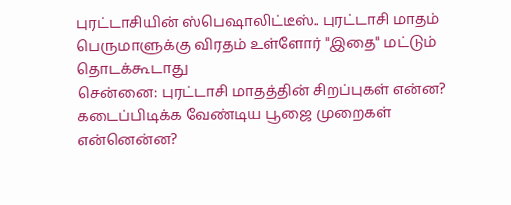புரட்டாசியின் ஸ்பெஷாலிட்டீஸ்.. புரட்டாசி மாதம் பெருமாளுக்கு விரதம் உள்ளோர் "இதை" மட்டும் தொடக்கூடாது
சென்னை: புரட்டாசி மாதத்தின் சிறப்புகள் என்ன? கடைப்பிடிக்க வேண்டிய பூஜை முறைகள் என்னென்ன?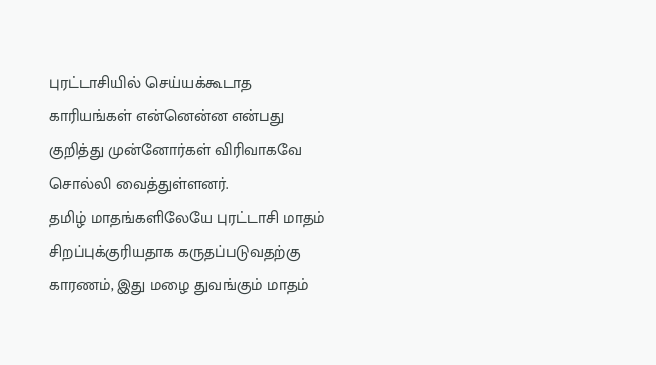புரட்டாசியில் செய்யக்கூடாத காரியங்கள் என்னென்ன என்பது குறித்து முன்னோர்கள் விரிவாகவே சொல்லி வைத்துள்ளனர்.
தமிழ் மாதங்களிலேயே புரட்டாசி மாதம் சிறப்புக்குரியதாக கருதப்படுவதற்கு காரணம், இது மழை துவங்கும் மாதம்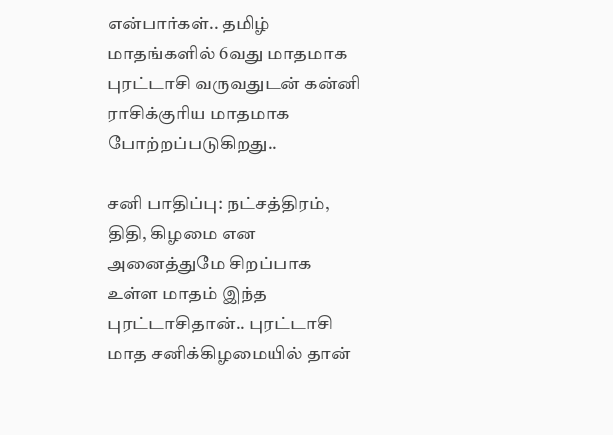என்பார்கள்.. தமிழ் மாதங்களில் 6வது மாதமாக புரட்டாசி வருவதுடன் கன்னி ராசிக்குரிய மாதமாக போற்றப்படுகிறது..

சனி பாதிப்பு: நட்சத்திரம், திதி, கிழமை என அனைத்துமே சிறப்பாக உள்ள மாதம் இந்த புரட்டாசிதான்.. புரட்டாசி மாத சனிக்கிழமையில் தான்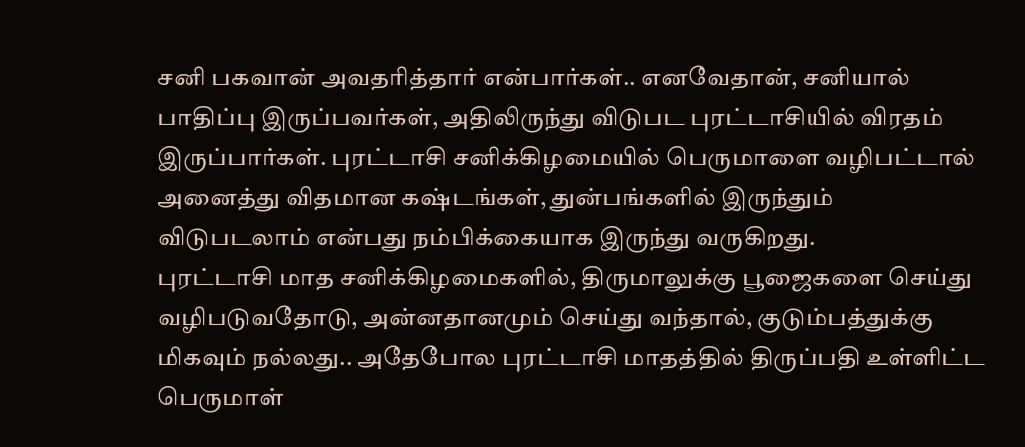சனி பகவான் அவதரித்தார் என்பார்கள்.. எனவேதான், சனியால் பாதிப்பு இருப்பவர்கள், அதிலிருந்து விடுபட புரட்டாசியில் விரதம் இருப்பார்கள். புரட்டாசி சனிக்கிழமையில் பெருமாளை வழிபட்டால் அனைத்து விதமான கஷ்டங்கள், துன்பங்களில் இருந்தும் விடுபடலாம் என்பது நம்பிக்கையாக இருந்து வருகிறது.
புரட்டாசி மாத சனிக்கிழமைகளில், திருமாலுக்கு பூஜைகளை செய்து வழிபடுவதோடு, அன்னதானமும் செய்து வந்தால், குடும்பத்துக்கு மிகவும் நல்லது.. அதேபோல புரட்டாசி மாதத்தில் திருப்பதி உள்ளிட்ட பெருமாள்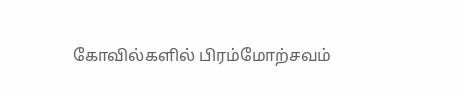கோவில்களில் பிரம்மோற்சவம்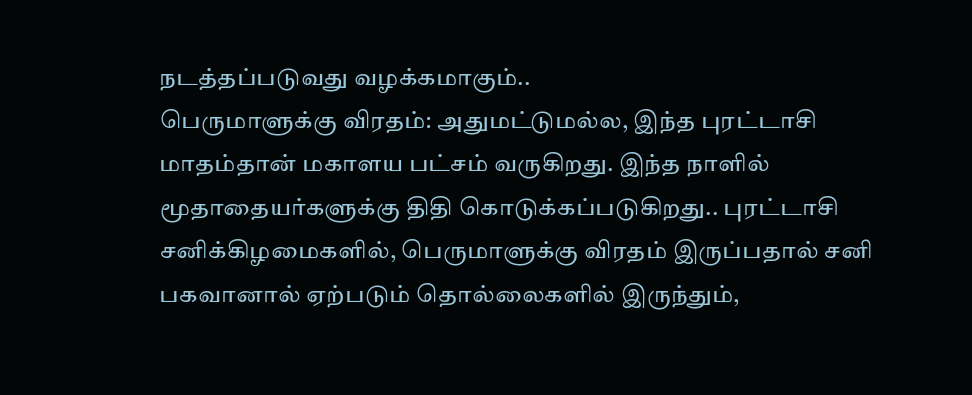நடத்தப்படுவது வழக்கமாகும்..
பெருமாளுக்கு விரதம்: அதுமட்டுமல்ல, இந்த புரட்டாசி மாதம்தான் மகாளய பட்சம் வருகிறது. இந்த நாளில் மூதாதையர்களுக்கு திதி கொடுக்கப்படுகிறது.. புரட்டாசி சனிக்கிழமைகளில், பெருமாளுக்கு விரதம் இருப்பதால் சனி பகவானால் ஏற்படும் தொல்லைகளில் இருந்தும்,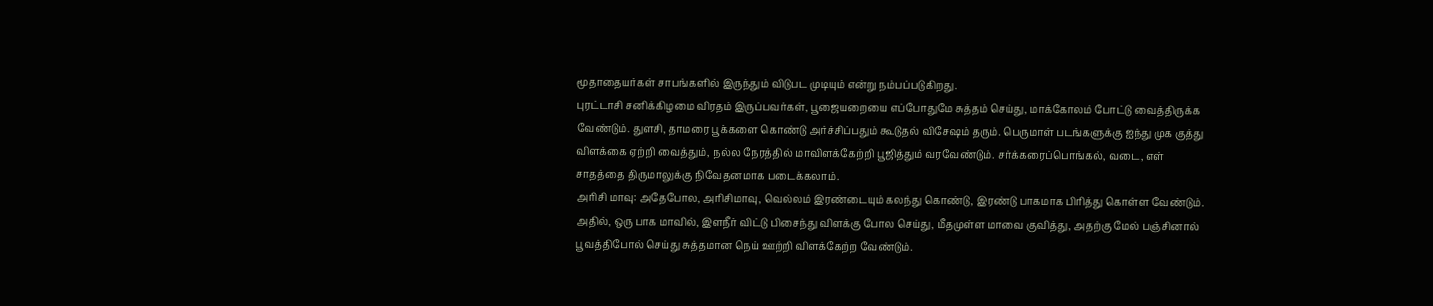மூதாதையர்கள் சாபங்களில் இருந்தும் விடுபட முடியும் என்று நம்பப்படுகிறது.
புரட்டாசி சனிக்கிழமை விரதம் இருப்பவர்கள், பூஜையறையை எப்போதுமே சுத்தம் செய்து, மாக்கோலம் போட்டு வைத்திருக்க வேண்டும். துளசி, தாமரை பூக்களை கொண்டு அர்ச்சிப்பதும் கூடுதல் விசேஷம் தரும். பெருமாள் படங்களுக்கு ஐந்து முக குத்து விளக்கை ஏற்றி வைத்தும், நல்ல நேரத்தில் மாவிளக்கேற்றி பூஜித்தும் வரவேண்டும். சர்க்கரைப்பொங்கல், வடை, எள் சாதத்தை திருமாலுக்கு நிவேதனமாக படைக்கலாம்.
அரிசி மாவு: அதேபோல, அரிசிமாவு, வெல்லம் இரண்டையும் கலந்து கொண்டு, இரண்டு பாகமாக பிரித்து கொள்ள வேண்டும். அதில், ஒரு பாக மாவில், இளநீர் விட்டு பிசைந்து விளக்கு போல செய்து, மீதமுள்ள மாவை குவித்து, அதற்கு மேல் பஞ்சினால் பூவத்திபோல் செய்து சுத்தமான நெய் ஊற்றி விளக்கேற்ற வேண்டும்.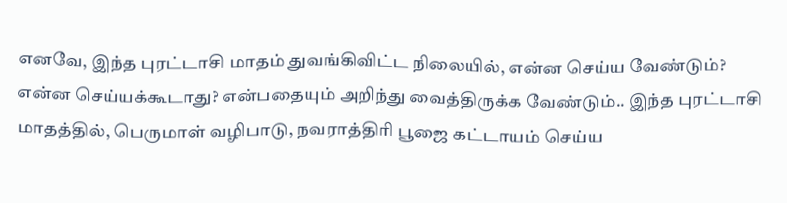எனவே, இந்த புரட்டாசி மாதம் துவங்கிவிட்ட நிலையில், என்ன செய்ய வேண்டும்? என்ன செய்யக்கூடாது? என்பதையும் அறிந்து வைத்திருக்க வேண்டும்.. இந்த புரட்டாசி மாதத்தில், பெருமாள் வழிபாடு, நவராத்திரி பூஜை கட்டாயம் செய்ய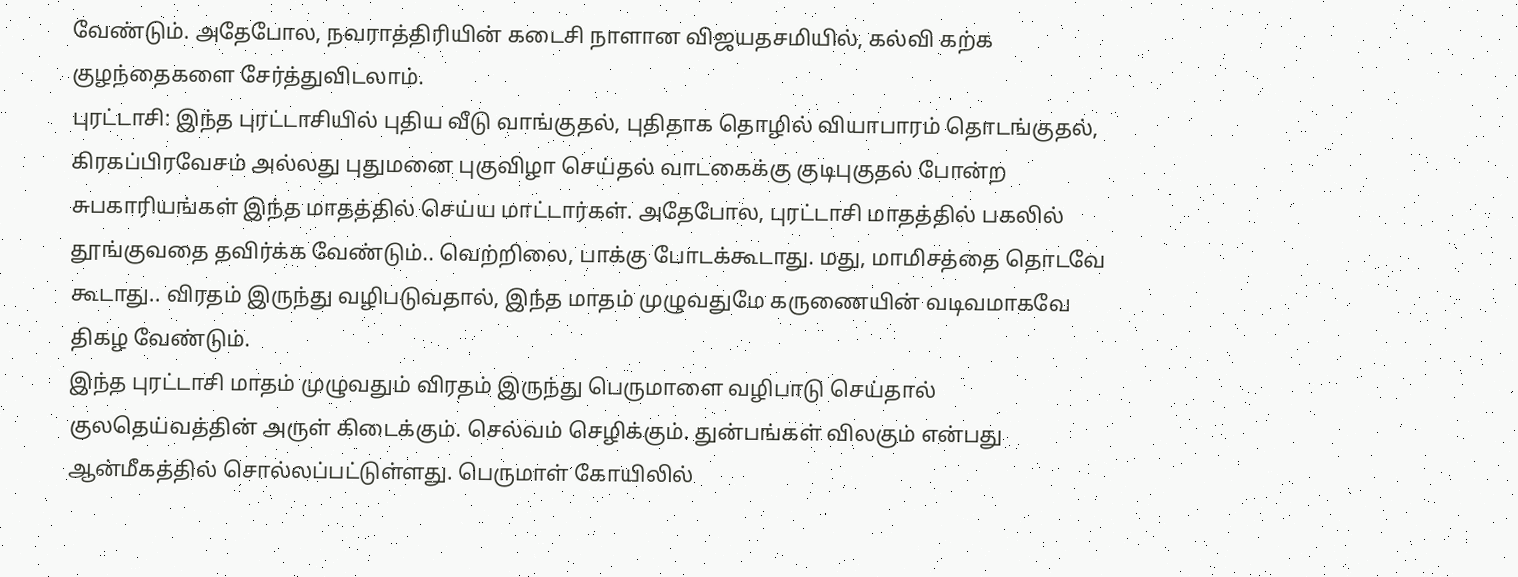வேண்டும். அதேபோல, நவராத்திரியின் கடைசி நாளான விஜயதசமியில், கல்வி கற்க குழந்தைகளை சேர்த்துவிடலாம்.
புரட்டாசி: இந்த புரட்டாசியில் புதிய வீடு வாங்குதல், புதிதாக தொழில் வியாபாரம் தொடங்குதல், கிரகப்பிரவேசம் அல்லது புதுமனை புகுவிழா செய்தல் வாடகைக்கு குடிபுகுதல் போன்ற சுபகாரியங்கள் இந்த மாதத்தில் செய்ய மாட்டார்கள். அதேபோல, புரட்டாசி மாதத்தில் பகலில் தூங்குவதை தவிர்க்க வேண்டும்.. வெற்றிலை, பாக்கு போடக்கூடாது. மது, மாமிசத்தை தொடவே கூடாது.. விரதம் இருந்து வழிபடுவதால், இந்த மாதம் முழுவதுமே கருணையின் வடிவமாகவே திகழ வேண்டும்.
இந்த புரட்டாசி மாதம் முழுவதும் விரதம் இருந்து பெருமாளை வழிபாடு செய்தால் குலதெய்வத்தின் அருள் கிடைக்கும். செல்வம் செழிக்கும். துன்பங்கள் விலகும் என்பது ஆன்மீகத்தில் சொல்லப்பட்டுள்ளது. பெருமாள் கோயிலில்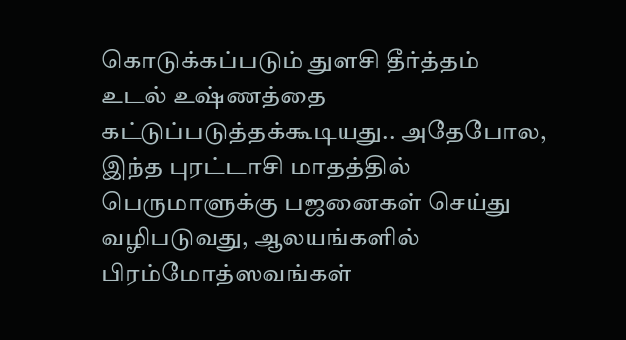கொடுக்கப்படும் துளசி தீர்த்தம் உடல் உஷ்ணத்தை கட்டுப்படுத்தக்கூடியது.. அதேபோல, இந்த புரட்டாசி மாதத்தில் பெருமாளுக்கு பஜனைகள் செய்து வழிபடுவது, ஆலயங்களில் பிரம்மோத்ஸவங்கள்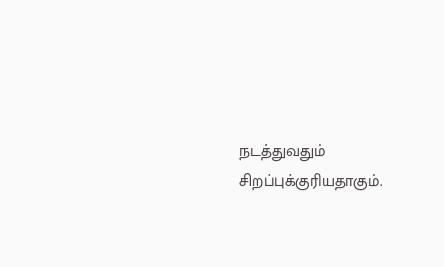நடத்துவதும் சிறப்புக்குரியதாகும்.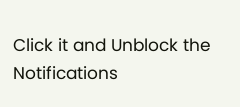Click it and Unblock the Notifications